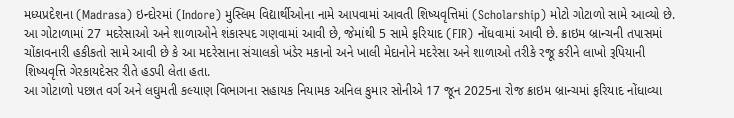મધ્યપ્રદેશના (Madrasa) ઇન્દોરમાં (Indore) મુસ્લિમ વિદ્યાર્થીઓના નામે આપવામાં આવતી શિષ્યવૃત્તિમાં (Scholarship) મોટો ગોટાળો સામે આવ્યો છે. આ ગોટાળામાં 27 મદરેસાઓ અને શાળાઓને શંકાસ્પદ ગણવામાં આવી છે, જેમાંથી 5 સામે ફરિયાદ (FIR) નોંધવામાં આવી છે. ક્રાઇમ બ્રાન્ચની તપાસમાં ચોંકાવનારી હકીકતો સામે આવી છે કે આ મદરેસાના સંચાલકો ખંડેર મકાનો અને ખાલી મેદાનોને મદરેસા અને શાળાઓ તરીકે રજૂ કરીને લાખો રૂપિયાની શિષ્યવૃત્તિ ગેરકાયદેસર રીતે હડપી લેતા હતા.
આ ગોટાળો પછાત વર્ગ અને લઘુમતી કલ્યાણ વિભાગના સહાયક નિયામક અનિલ કુમાર સોનીએ 17 જૂન 2025ના રોજ ક્રાઇમ બ્રાન્ચમાં ફરિયાદ નોંધાવ્યા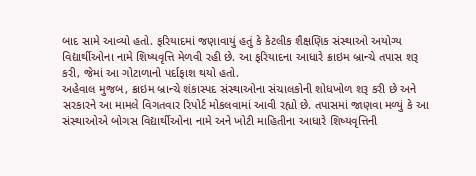બાદ સામે આવ્યો હતો. ફરિયાદમાં જણાવાયું હતું કે કેટલીક શૈક્ષણિક સંસ્થાઓ અયોગ્ય વિદ્યાર્થીઓના નામે શિષ્યવૃત્તિ મેળવી રહી છે. આ ફરિયાદના આધારે ક્રાઇમ બ્રાન્ચે તપાસ શરૂ કરી, જેમાં આ ગોટાળાનો પર્દાફાશ થયો હતો.
અહેવાલ મુજબ, ક્રાઇમ બ્રાન્ચે શંકાસ્પદ સંસ્થાઓના સંચાલકોની શોધખોળ શરૂ કરી છે અને સરકારને આ મામલે વિગતવાર રિપોર્ટ મોકલવામાં આવી રહ્યો છે. તપાસમાં જાણવા મળ્યું કે આ સંસ્થાઓએ બોગસ વિદ્યાર્થીઓના નામે અને ખોટી માહિતીના આધારે શિષ્યવૃત્તિની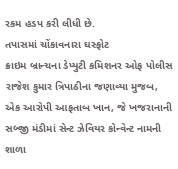રકમ હડપ કરી લીધી છે.
તપાસમાં ચોંકાવનારા ઘસ્ફોટ
ક્રાઇમ બ્રાન્ચના ડેપ્યુટી કમિશનર ઓફ પોલીસ રાજેશ કુમાર ત્રિપાઠીના જણાવ્યા મુજબ, એક આરોપી આફતાબ ખાન, જે ખજરાનાની સબ્જી મંડીમાં સેન્ટ ઝેવિયર કોન્વેન્ટ નામની શાળા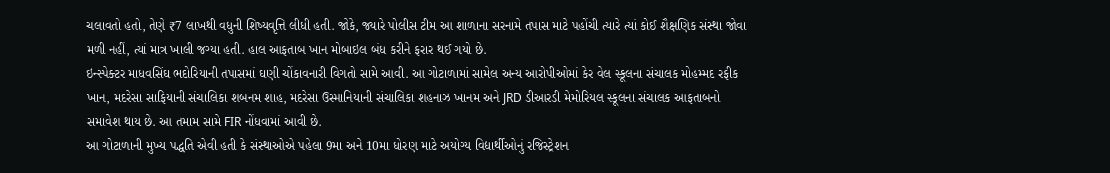ચલાવતો હતો, તેણે ₹7 લાખથી વધુની શિષ્યવૃત્તિ લીધી હતી. જોકે, જ્યારે પોલીસ ટીમ આ શાળાના સરનામે તપાસ માટે પહોંચી ત્યારે ત્યાં કોઈ શૈક્ષણિક સંસ્થા જોવા મળી નહીં, ત્યાં માત્ર ખાલી જગ્યા હતી. હાલ આફતાબ ખાન મોબાઇલ બંધ કરીને ફરાર થઈ ગયો છે.
ઇન્સ્પેક્ટર માધવસિંઘ ભદોરિયાની તપાસમાં ઘણી ચોંકાવનારી વિગતો સામે આવી. આ ગોટાળામાં સામેલ અન્ય આરોપીઓમાં કેર વેલ સ્કૂલના સંચાલક મોહમ્મદ રફીક ખાન, મદરેસા સાફિયાની સંચાલિકા શબનમ શાહ, મદરેસા ઉસ્માનિયાની સંચાલિકા શહનાઝ ખાનમ અને JRD ડીઆરડી મેમોરિયલ સ્કૂલના સંચાલક આફતાબનો સમાવેશ થાય છે. આ તમામ સામે FIR નોંધવામાં આવી છે.
આ ગોટાળાની મુખ્ય પદ્ધતિ એવી હતી કે સંસ્થાઓએ પહેલા 9મા અને 10મા ધોરણ માટે અયોગ્ય વિદ્યાર્થીઓનું રજિસ્ટ્રેશન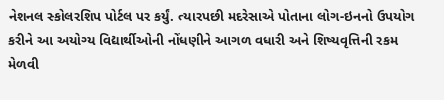નેશનલ સ્કોલરશિપ પોર્ટલ પર કર્યું. ત્યારપછી મદરેસાએ પોતાના લોગ-ઇનનો ઉપયોગ કરીને આ અયોગ્ય વિદ્યાર્થીઓની નોંધણીને આગળ વધારી અને શિષ્યવૃત્તિની રકમ મેળવી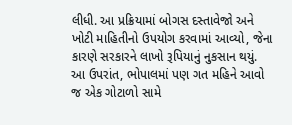લીધી. આ પ્રક્રિયામાં બોગસ દસ્તાવેજો અને ખોટી માહિતીનો ઉપયોગ કરવામાં આવ્યો, જેના કારણે સરકારને લાખો રૂપિયાનું નુકસાન થયું.
આ ઉપરાંત, ભોપાલમાં પણ ગત મહિને આવો જ એક ગોટાળો સામે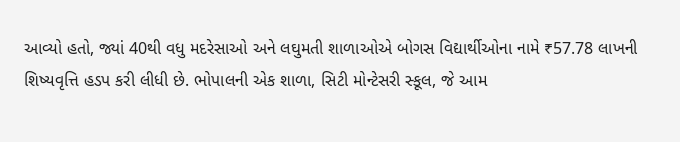આવ્યો હતો, જ્યાં 40થી વધુ મદરેસાઓ અને લઘુમતી શાળાઓએ બોગસ વિદ્યાર્થીઓના નામે ₹57.78 લાખની શિષ્યવૃત્તિ હડપ કરી લીધી છે. ભોપાલની એક શાળા, સિટી મોન્ટેસરી સ્કૂલ, જે આમ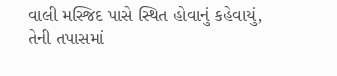વાલી મસ્જિદ પાસે સ્થિત હોવાનું કહેવાયું, તેની તપાસમાં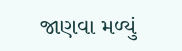જાણવા મળ્યું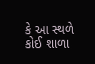કે આ સ્થળે કોઈ શાળા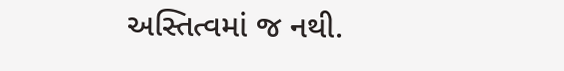અસ્તિત્વમાં જ નથી.